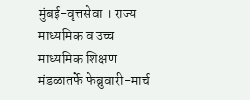मुंबई-वृत्तसेवा । राज्य माध्यमिक व उच्च माध्यमिक शिक्षण मंडळातर्फे फेब्रुवारी-मार्च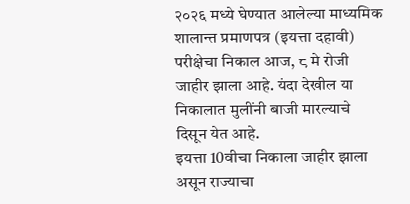२०२६ मध्ये घेण्यात आलेल्या माध्यमिक शालान्त प्रमाणपत्र (इयत्ता दहावी) परीक्षेचा निकाल आज, ८ मे रोजी जाहीर झाला आहे. यंदा देखील या निकालात मुलींनी बाजी मारल्याचे दिसून येत आहे.
इयत्ता 10वीचा निकाला जाहीर झाला असून राज्याचा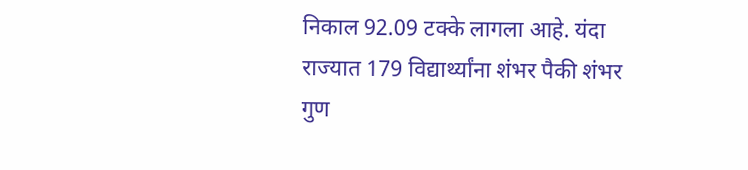निकाल 92.09 टक्के लागला आहे. यंदा राज्यात 179 विद्यार्थ्यांना शंभर पैकी शंभर गुण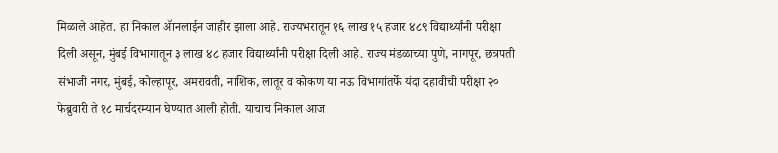मिळाले आहेत. हा निकाल ॲानलाईन जाहीर झाला आहे. राज्यभरातून १६ लाख १५ हजार ४८९ विद्यार्थ्यांनी परीक्षा दिली असून, मुंबई विभागातून ३ लाख ४८ हजार विद्यार्थ्यांनी परीक्षा दिली आहे. राज्य मंडळाच्या पुणे, नागपूर, छत्रपती संभाजी नगर, मुंबई, कोल्हापूर, अमरावती, नाशिक, लातूर व कोकण या नऊ विभागांतर्फे यंदा दहावीची परीक्षा २० फेब्रुवारी ते १८ मार्चदरम्यान घेण्यात आली होती. याचाच निकाल आज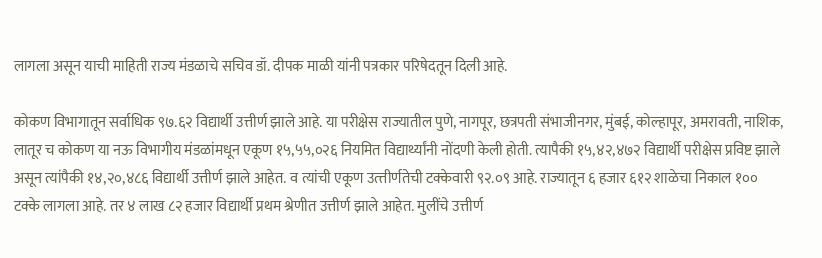लागला असून याची माहिती राज्य मंडळाचे सचिव डॉ. दीपक माळी यांनी पत्रकार परिषेदतून दिली आहे.

कोकण विभागातून सर्वाधिक ९७.६२ विद्यार्थी उत्तीर्ण झाले आहे. या परीक्षेस राज्यातील पुणे, नागपूर, छत्रपती संभाजीनगर, मुंबई, कोल्हापूर, अमरावती, नाशिक, लातूर च कोकण या नऊ विभागीय मंडळांमधून एकूण १५,५५,०२६ नियमित विद्यार्थ्यांनी नोंदणी केली होती. त्यापैकी १५,४२,४७२ विद्यार्थी परीक्षेस प्रविष्ट झाले असून त्यांपैकी १४,२०,४८६ विद्यार्थी उत्तीर्ण झाले आहेत. व त्यांची एकूण उत्त्तीर्णतेची टक्केवारी ९२.०९ आहे. राज्यातून ६ हजार ६१२ शाळेचा निकाल १०० टक्के लागला आहे. तर ४ लाख ८२ हजार विद्यार्थी प्रथम श्रेणीत उत्तीर्ण झाले आहेत. मुलींचे उत्तीर्ण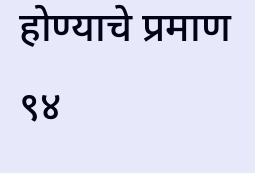होण्याचे प्रमाण ९४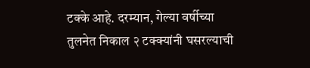टक्के आहे. दरम्यान, गेल्या वर्षीच्या तुलनेत निकाल २ टक्क्यांनी घसरल्याची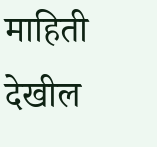माहिती देखील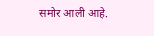समोर आली आहे.